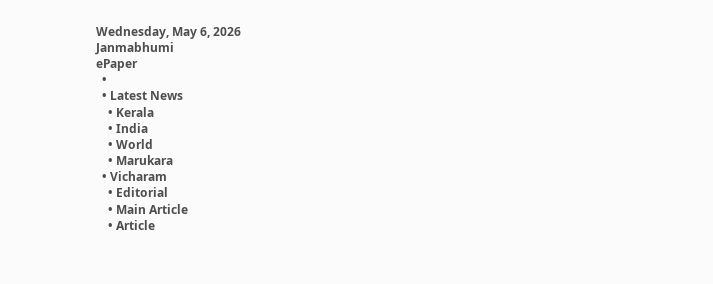Wednesday, May 6, 2026
Janmabhumi
ePaper
  •
  • Latest News
    • Kerala
    • India
    • World
    • Marukara
  • Vicharam
    • Editorial
    • Main Article
    • Article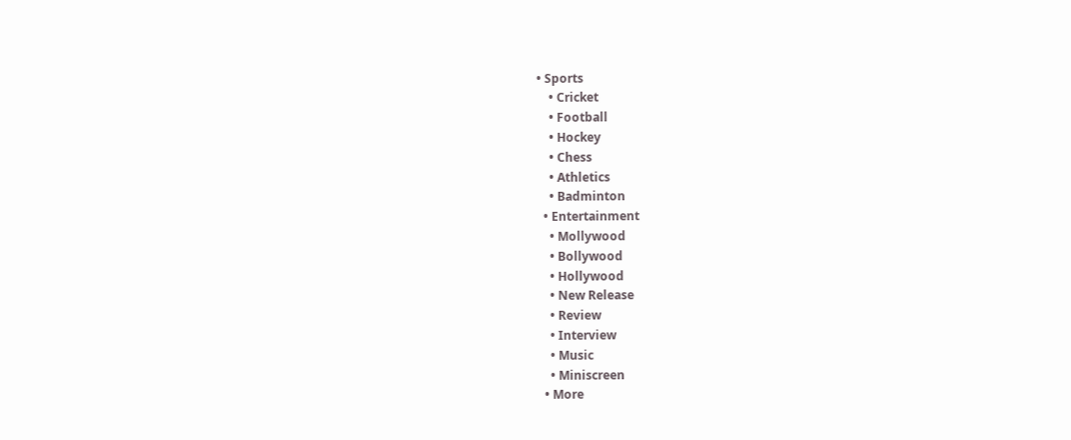• Sports
    • Cricket
    • Football
    • Hockey
    • Chess
    • Athletics
    • Badminton
  • Entertainment
    • Mollywood
    • Bollywood
    • Hollywood
    • New Release
    • Review
    • Interview
    • Music
    • Miniscreen
  • More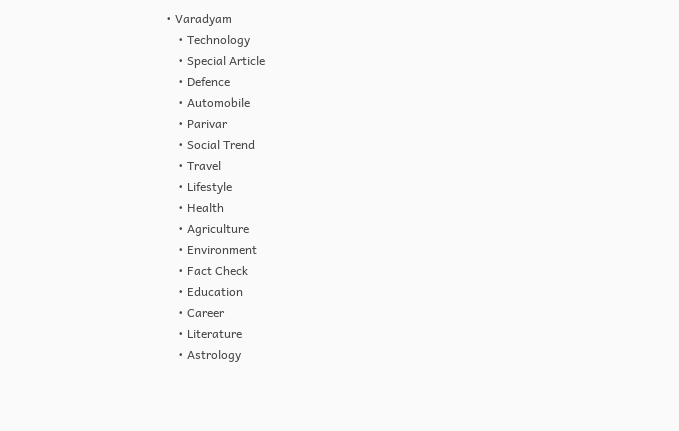• Varadyam
    • Technology
    • Special Article
    • Defence
    • Automobile
    • Parivar
    • Social Trend
    • Travel
    • Lifestyle
    • Health
    • Agriculture
    • Environment
    • Fact Check
    • Education
    • Career
    • Literature
    • Astrology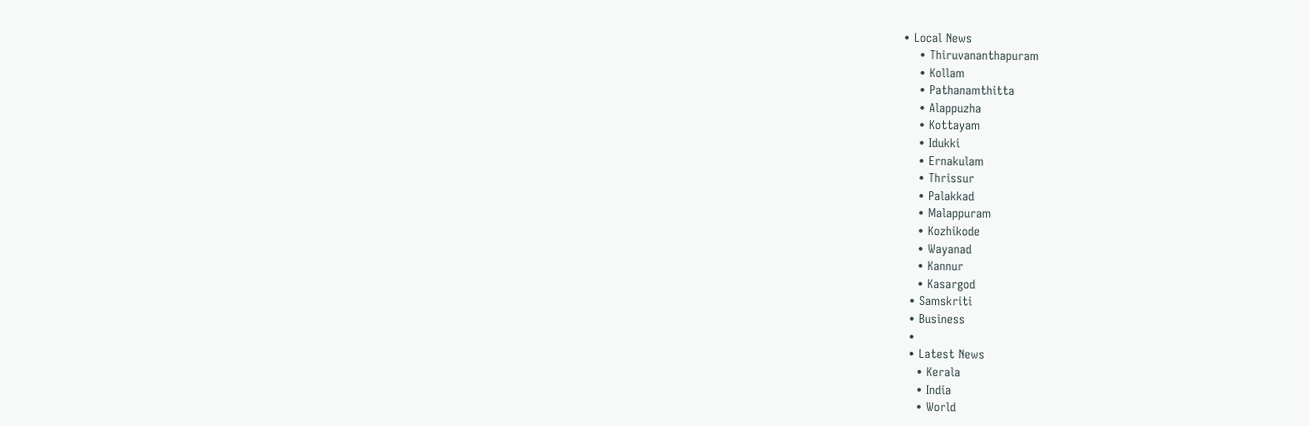• Local News
    • Thiruvananthapuram
    • Kollam
    • Pathanamthitta
    • Alappuzha
    • Kottayam
    • Idukki
    • Ernakulam
    • Thrissur
    • Palakkad
    • Malappuram
    • Kozhikode
    • Wayanad
    • Kannur
    • Kasargod
  • Samskriti
  • Business
  •
  • Latest News
    • Kerala
    • India
    • World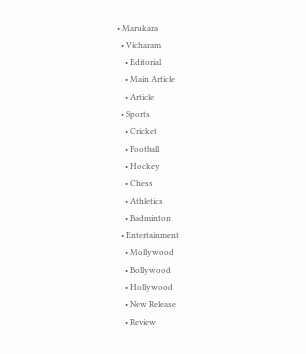• Marukara
  • Vicharam
    • Editorial
    • Main Article
    • Article
  • Sports
    • Cricket
    • Football
    • Hockey
    • Chess
    • Athletics
    • Badminton
  • Entertainment
    • Mollywood
    • Bollywood
    • Hollywood
    • New Release
    • Review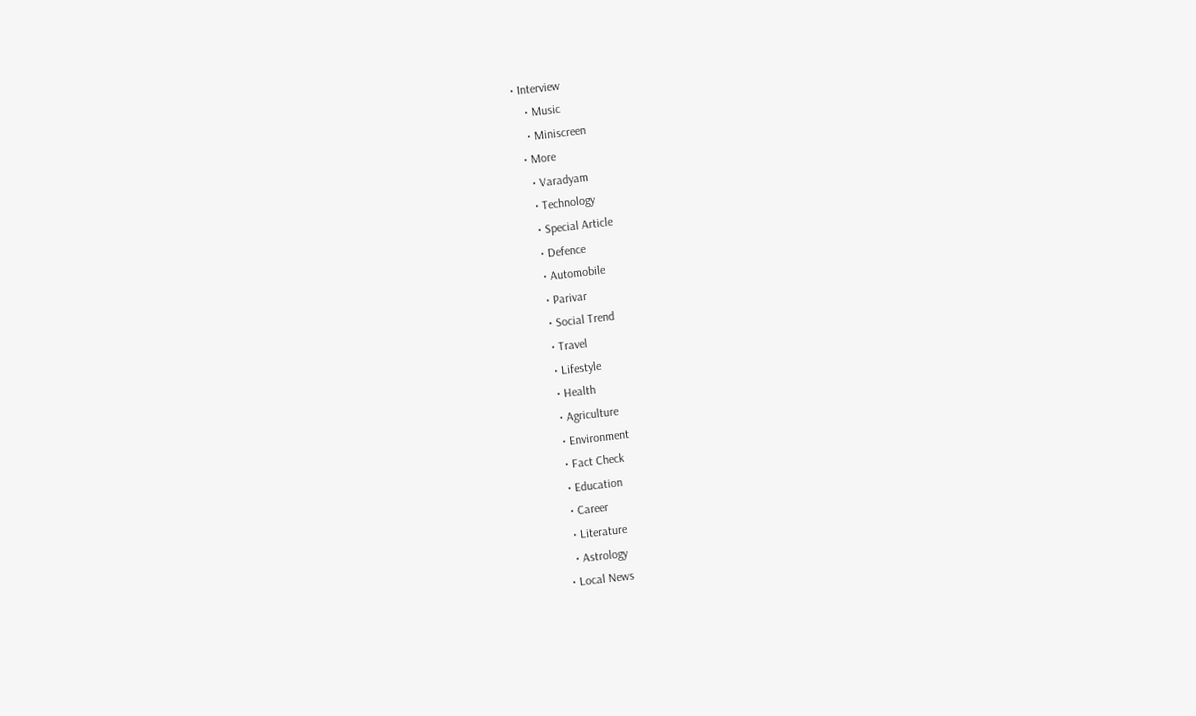• Interview
    • Music
    • Miniscreen
  • More
    • Varadyam
    • Technology
    • Special Article
    • Defence
    • Automobile
    • Parivar
    • Social Trend
    • Travel
    • Lifestyle
    • Health
    • Agriculture
    • Environment
    • Fact Check
    • Education
    • Career
    • Literature
    • Astrology
  • Local News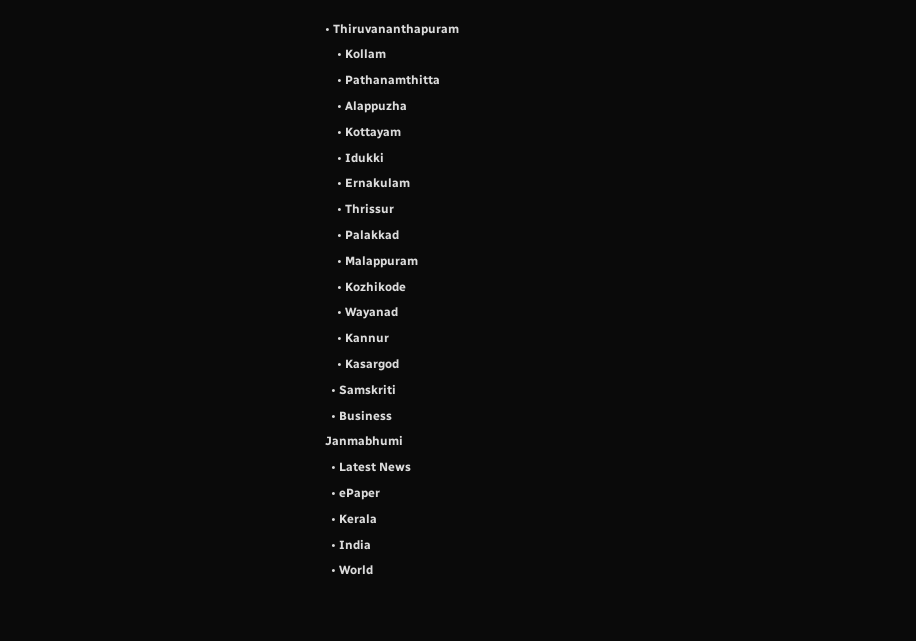• Thiruvananthapuram
    • Kollam
    • Pathanamthitta
    • Alappuzha
    • Kottayam
    • Idukki
    • Ernakulam
    • Thrissur
    • Palakkad
    • Malappuram
    • Kozhikode
    • Wayanad
    • Kannur
    • Kasargod
  • Samskriti
  • Business
Janmabhumi
  • Latest News
  • ePaper
  • Kerala
  • India
  • World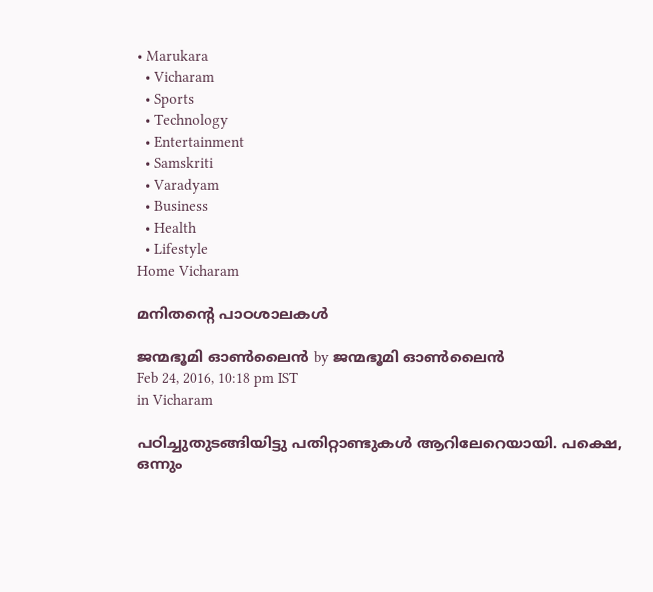• Marukara
  • Vicharam
  • Sports
  • Technology
  • Entertainment
  • Samskriti
  • Varadyam
  • Business
  • Health
  • Lifestyle
Home Vicharam

മനിതന്റെ പാഠശാലകള്‍

ജന്മഭൂമി ഓണ്‍ലൈന്‍ by ജന്മഭൂമി ഓണ്‍ലൈന്‍
Feb 24, 2016, 10:18 pm IST
in Vicharam

പഠിച്ചുതുടങ്ങിയിട്ടു പതിറ്റാണ്ടുകള്‍ ആറിലേറെയായി. പക്ഷെ, ഒന്നും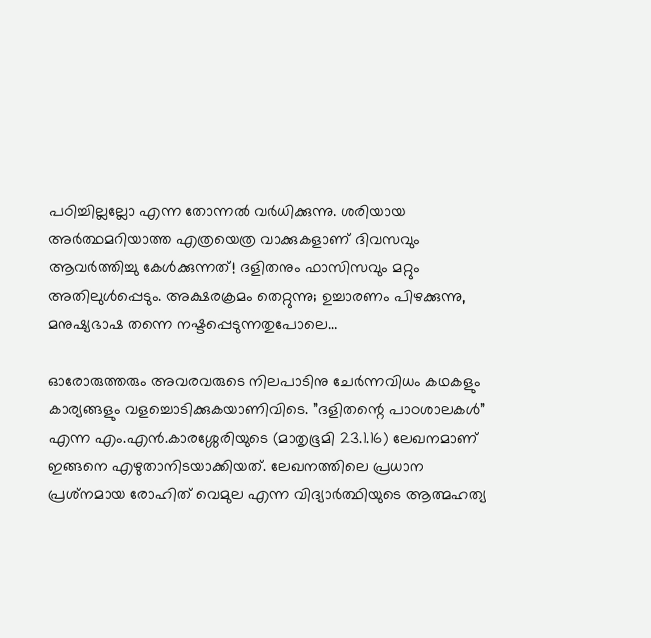പഠിച്ചില്ലല്ലോ എന്ന തോന്നല്‍ വര്‍ധിക്കുന്നു. ശരിയായ അര്‍ത്ഥമറിയാത്ത എത്രയെത്ര വാക്കുകളാണ് ദിവസവും ആവര്‍ത്തിച്ചു കേള്‍ക്കുന്നത്! ദളിതനും ഫാസിസവും മറ്റും അതിലുള്‍പ്പെടും. അക്ഷരക്രമം തെറ്റുന്നു; ഉച്ചാരണം പിഴക്കുന്നു, മനുഷ്യഭാഷ തന്നെ നഷ്ടപ്പെടുന്നതുപോലെ…

ഓരോരുത്തരും അവരവരുടെ നിലപാടിനു ചേര്‍ന്നവിധം കഥകളും കാര്യങ്ങളും വളച്ചൊടിക്കുകയാണിവിടെ. ”ദളിതന്റെ പാഠശാലകള്‍” എന്ന എം.എന്‍.കാരശ്ശേരിയുടെ (മാതൃഭൂമി 23.1.16) ലേഖനമാണ് ഇങ്ങനെ എഴുതാനിടയാക്കിയത്. ലേഖനത്തിലെ പ്രധാന പ്രശ്‌നമായ രോഹിത് വെമുല എന്ന വിദ്യാര്‍ത്ഥിയുടെ ആത്മഹത്യ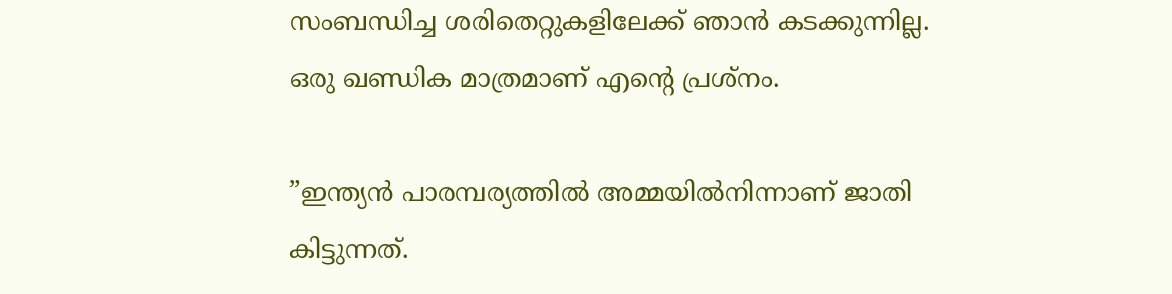സംബന്ധിച്ച ശരിതെറ്റുകളിലേക്ക് ഞാന്‍ കടക്കുന്നില്ല. ഒരു ഖണ്ഡിക മാത്രമാണ് എന്റെ പ്രശ്‌നം.

”ഇന്ത്യന്‍ പാരമ്പര്യത്തില്‍ അമ്മയില്‍നിന്നാണ് ജാതി കിട്ടുന്നത്.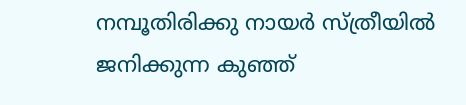നമ്പൂതിരിക്കു നായര്‍ സ്ത്രീയില്‍ ജനിക്കുന്ന കുഞ്ഞ്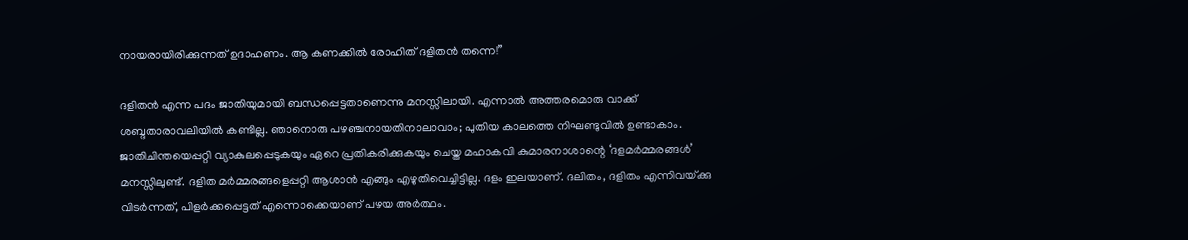നായരായിരിക്കുന്നത് ഉദാഹണം. ആ കണക്കില്‍ രോഹിത് ദളിതന്‍ തന്നെ!”

ദളിതന്‍ എന്ന പദം ജാതിയുമായി ബന്ധപ്പെട്ടതാണെന്നു മനസ്സിലായി. എന്നാല്‍ അത്തരമൊരു വാക്ക് ശബ്ദതാരാവലിയില്‍ കണ്ടില്ല. ഞാനൊരു പഴഞ്ചനായതിനാലാവാം; പുതിയ കാലത്തെ നിഘണ്ടുവില്‍ ഉണ്ടാകാം. ജാതിചിന്തയെപ്പറ്റി വ്യാകുലപ്പെടുകയും ഏറെ പ്രതികരിക്കുകയും ചെയ്ത മഹാകവി കുമാരനാശാന്റെ ‘ദളമര്‍മ്മരങ്ങള്‍’ മനസ്സിലുണ്ട്. ദളിത മര്‍മ്മരങ്ങളെപ്പറ്റി ആശാന്‍ എങ്ങും എഴുതിവെച്ചിട്ടില്ല. ദളം ഇലയാണ്. ദലിതം, ദളിതം എന്നിവയ്‌ക്കു വിടര്‍ന്നത്, പിളര്‍ക്കപ്പെട്ടത് എന്നൊക്കെയാണ് പഴയ അര്‍ത്ഥം.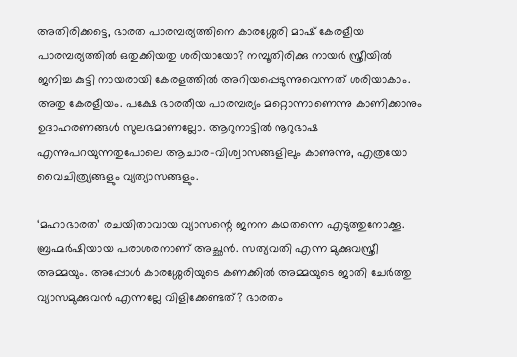അതിരിക്കട്ടെ, ഭാരത പാരമ്പര്യത്തിനെ കാരശ്ശേരി മാഷ് കേരളീയ പാരമ്പര്യത്തില്‍ ഒതുക്കിയതു ശരിയായോ? നമ്പൂതിരിക്കു നായര്‍ സ്ത്രീയില്‍ ജനിച്ച കുട്ടി നായരായി കേരളത്തില്‍ അറിയപ്പെടുന്നുവെന്നത് ശരിയാകാം. അതു കേരളീയം. പക്ഷേ ഭാരതീയ പാരമ്പര്യം മറ്റൊന്നാണെന്നു കാണിക്കാനും ഉദാഹരണങ്ങള്‍ സുലഭമാണല്ലോ. ആറുനാട്ടില്‍ നൂറുഭാഷ എന്നുപറയുന്നതുപോലെ ആചാര-വിശ്വാസങ്ങളിലും കാണുന്നു, എത്രയോ വൈചിത്ര്യങ്ങളും വ്യത്യാസങ്ങളും.

‘മഹാഭാരത’ രചയിതാവായ വ്യാസന്റെ ജനന കഥതന്നെ എടുത്തുനോക്കൂ. ബ്രഹ്മര്‍ഷിയായ പരാശരനാണ് അച്ഛന്‍. സത്യവതി എന്ന മുക്കുവസ്ത്രീ അമ്മയും. അപ്പോള്‍ കാരശ്ശേരിയുടെ കണക്കില്‍ അമ്മയുടെ ജാതി ചേര്‍ത്തു വ്യാസമുക്കുവന്‍ എന്നല്ലേ വിളിക്കേണ്ടത്? ഭാരതം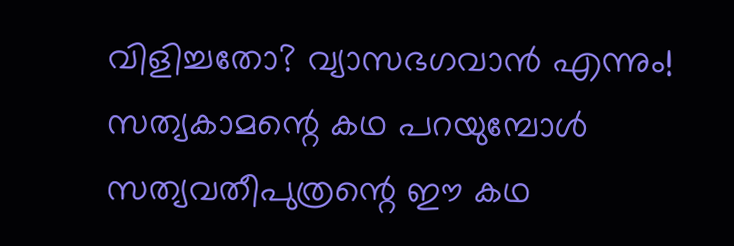വിളിച്ചതോ? വ്യാസഭഗവാന്‍ എന്നും! സത്യകാമന്റെ കഥ പറയുമ്പോള്‍ സത്യവതീപുത്രന്റെ ഈ കഥ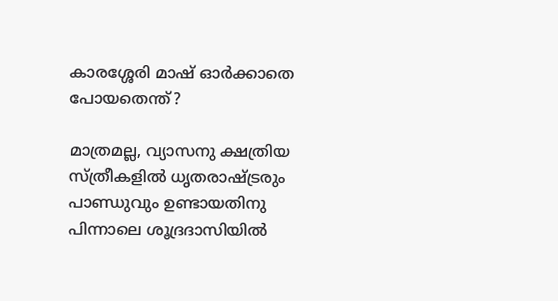കാരശ്ശേരി മാഷ് ഓര്‍ക്കാതെ പോയതെന്ത്?

മാത്രമല്ല, വ്യാസനു ക്ഷത്രിയ സ്ത്രീകളില്‍ ധൃതരാഷ്‌ട്രരും പാണ്ഡുവും ഉണ്ടായതിനു പിന്നാലെ ശൂദ്രദാസിയില്‍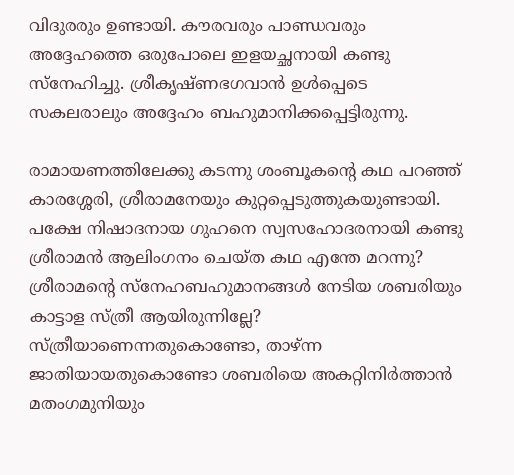വിദുരരും ഉണ്ടായി. കൗരവരും പാണ്ഡവരും അദ്ദേഹത്തെ ഒരുപോലെ ഇളയച്ഛനായി കണ്ടു സ്‌നേഹിച്ചു. ശ്രീകൃഷ്ണഭഗവാന്‍ ഉള്‍പ്പെടെ സകലരാലും അദ്ദേഹം ബഹുമാനിക്കപ്പെട്ടിരുന്നു.

രാമായണത്തിലേക്കു കടന്നു ശംബൂകന്റെ കഥ പറഞ്ഞ് കാരശ്ശേരി, ശ്രീരാമനേയും കുറ്റപ്പെടുത്തുകയുണ്ടായി. പക്ഷേ നിഷാദനായ ഗുഹനെ സ്വസഹോദരനായി കണ്ടു ശ്രീരാമന്‍ ആലിംഗനം ചെയ്ത കഥ എന്തേ മറന്നു? ശ്രീരാമന്റെ സ്‌നേഹബഹുമാനങ്ങള്‍ നേടിയ ശബരിയും കാട്ടാള സ്ത്രീ ആയിരുന്നില്ലേ? സ്ത്രീയാണെന്നതുകൊണ്ടോ, താഴ്ന്ന ജാതിയായതുകൊണ്ടോ ശബരിയെ അകറ്റിനിര്‍ത്താന്‍ മതംഗമുനിയും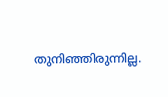തുനിഞ്ഞിരുന്നില്ല.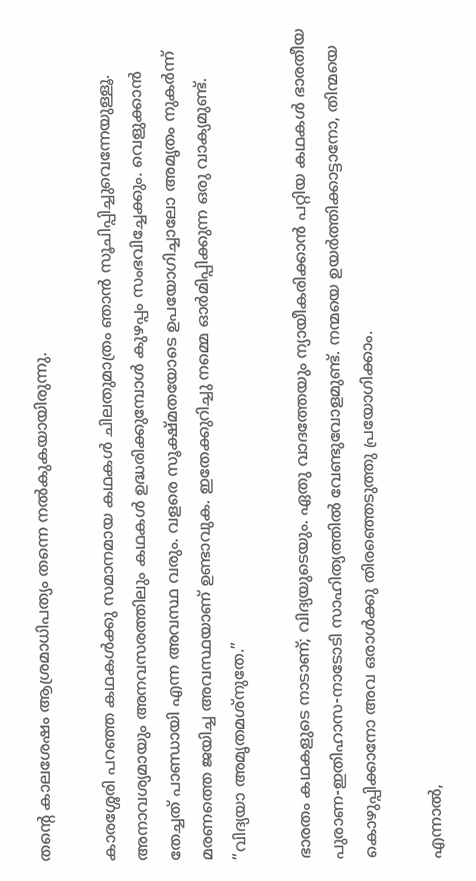തന്റെ കാലശേഷം ആശ്രമാധിപത്യം തന്നെ നല്‍കുകയായിരുന്നു.

കാരശ്ശേരി പറഞ്ഞ കഥകള്‍ക്കു സമാനമായ കഥകള്‍ ചിലതുമാത്രം ഞാന്‍ സൂചിപ്പിച്ചുവെന്നേയുള്ളൂ. അനാവശ്യമായും അനവസരത്തിലും കഥകള്‍ ഉദ്ധരിക്കുമ്പോള്‍ കുഴപ്പം സംഭവിച്ചേക്കും. വെളുക്കാന്‍ തേച്ചത് പാണ്ഡായി എന്ന അവസ്ഥ വരും. വളരെ സൂക്ഷ്മതയോടെ ഉപയോഗിച്ചാലോ അമൃതം നുകര്‍ന്ന് മരണത്തെ ജയിച്ച അവസ്ഥയാണ് ഉണ്ടാവുക. ഇതേക്കുറിച്ചു നമ്മെ ഓര്‍മിപ്പിക്കുന്ന ഒരു വാക്യമുണ്ട്. ”വിദ്യയാ അമൃതമശ്‌നുതേ.”

ഭാരതം കഥകളുടെ നാടാണ്; വിദ്യയുടെയും. ഏതു വാദത്തേയും ന്യായീകരിക്കാന്‍ പറ്റിയ കഥകള്‍ ഭാരതീയ പുരാണ-ഇതിഹാസ-നാടോടി സാഹിത്യത്തില്‍ വേണ്ടുവോളമുണ്ട്. നന്മയെ ഉയര്‍ത്തിക്കാട്ടാനോ, തിന്മയെ കൊഴുപ്പിക്കാനോ അവ ഒരാള്‍ക്കു തിരഞ്ഞെടുത്തു പ്രയോഗിക്കാം.

എന്നാല്‍,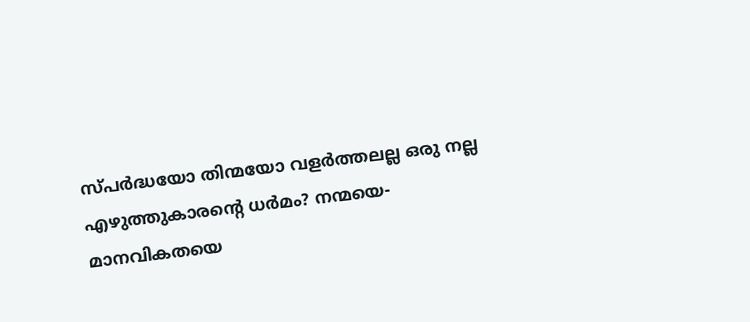സ്പര്‍ദ്ധയോ തിന്മയോ വളര്‍ത്തലല്ല ഒരു നല്ല എഴുത്തുകാരന്റെ ധര്‍മം? നന്മയെ-മാനവികതയെ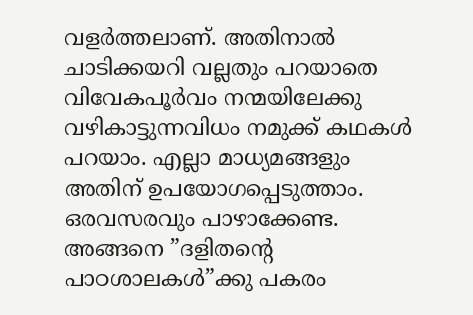വളര്‍ത്തലാണ്. അതിനാല്‍ ചാടിക്കയറി വല്ലതും പറയാതെ വിവേകപൂര്‍വം നന്മയിലേക്കു വഴികാട്ടുന്നവിധം നമുക്ക് കഥകള്‍ പറയാം. എല്ലാ മാധ്യമങ്ങളും അതിന് ഉപയോഗപ്പെടുത്താം. ഒരവസരവും പാഴാക്കേണ്ട. അങ്ങനെ ”ദളിതന്റെ പാഠശാലകള്‍”ക്കു പകരം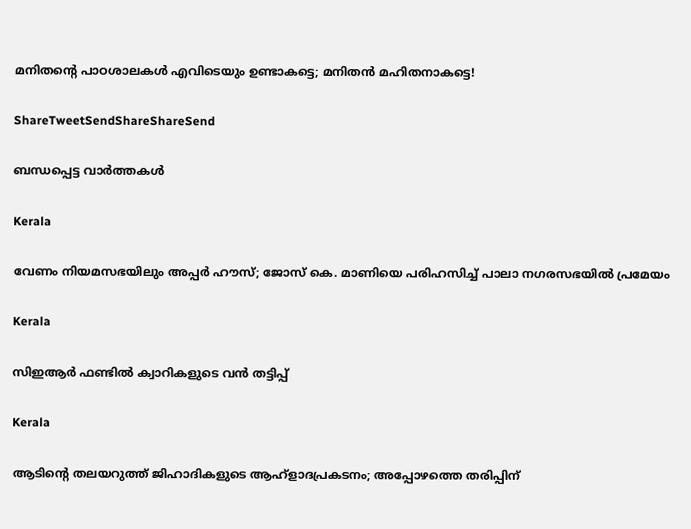മനിതന്റെ പാഠശാലകള്‍ എവിടെയും ഉണ്ടാകട്ടെ; മനിതന്‍ മഹിതനാകട്ടെ!

ShareTweetSendShareShareSend

ബന്ധപ്പെട്ട വാര്‍ത്തകള്‍

Kerala

വേണം നിയമസഭയിലും അപ്പർ ഹൗസ്; ജോസ് കെ. മാണിയെ പരിഹസിച്ച് പാലാ നഗരസഭയില്‍ പ്രമേയം

Kerala

സിഇആര്‍ ഫണ്ടില്‍ ക്വാറികളുടെ വന്‍ തട്ടിപ്പ്

Kerala

ആടിന്റെ തലയറുത്ത് ജിഹാദികളുടെ ആഹ്ളാദപ്രകടനം; അപ്പോഴത്തെ തരിപ്പിന്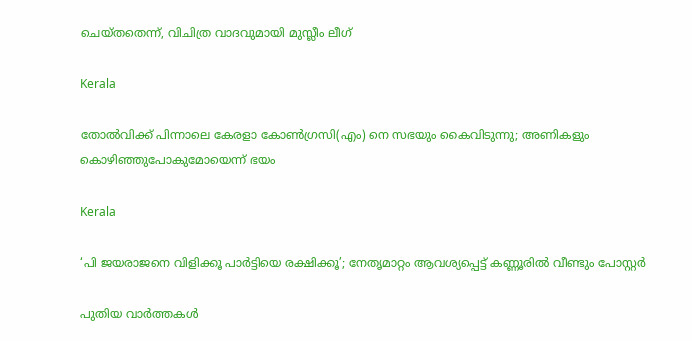ചെയ്തതെന്ന്, വിചിത്ര വാദവുമായി മുസ്ലീം ലീഗ്

Kerala

തോല്‍വിക്ക് പിന്നാലെ കേരളാ കോണ്‍ഗ്രസി(എം) നെ സഭയും കൈവിടുന്നു; അണികളും കൊഴിഞ്ഞുപോകുമോയെന്ന് ഭയം

Kerala

‘പി ജയരാജനെ വിളിക്കൂ പാർട്ടിയെ രക്ഷിക്കൂ’; നേതൃമാറ്റം ആവശ്യപ്പെട്ട് കണ്ണൂരിൽ വീണ്ടും പോസ്റ്റർ

പുതിയ വാര്‍ത്തകള്‍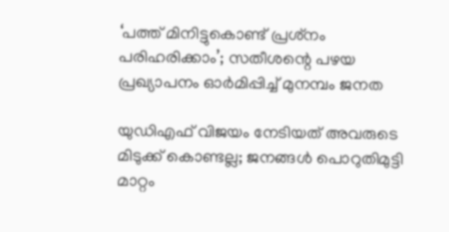‘പത്ത് മിനിട്ടുകൊണ്ട് പ്രശ്‌നം പരിഹരിക്കാം’; സതീശന്റെ പഴയ പ്രഖ്യാപനം ഓര്‍മിപ്പിച്ച് മുനമ്പം ജനത

യുഡിഎഫ് വിജയം നേടിയത് അവരുടെ മിടുക്ക് കൊണ്ടല്ല; ജനങ്ങൾ പൊറുതിമുട്ടി മാറ്റം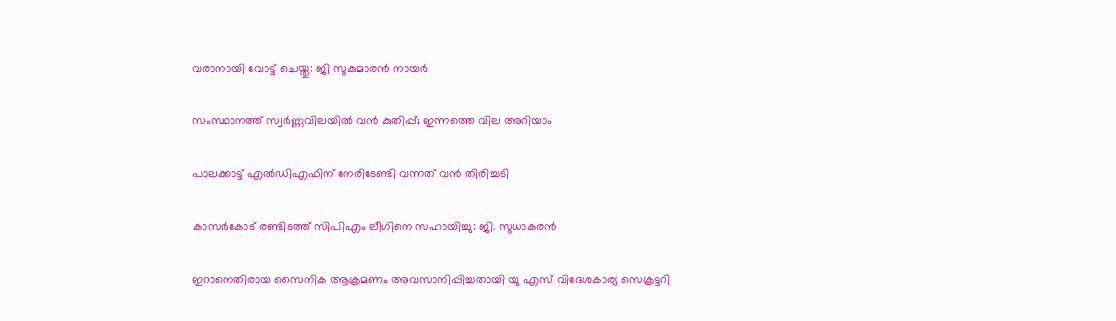വരാനായി വോട്ട് ചെയ്തു: ജി സുകുമാരൻ നായർ

സംസ്ഥാനത്ത് സ്വർണ്ണവിലയിൽ വൻ കുതിപ്പ്; ഇന്നത്തെ വില അറിയാം

പാലക്കാട്ട് എല്‍ഡിഎഫിന് നേരിടേണ്ടി വന്നത് വന്‍ തിരിച്ചടി

കാസര്‍കോട് രണ്ടിടത്ത് സിപിഎം ലീഗിനെ സഹായിച്ചു: ജി. സുധാകരന്‍

ഇറാനെതിരായ സൈനിക ആക്രമണം അവസാനിപ്പിച്ചതായി യു എസ് വിദേശകാര്യ സെക്രട്ടറി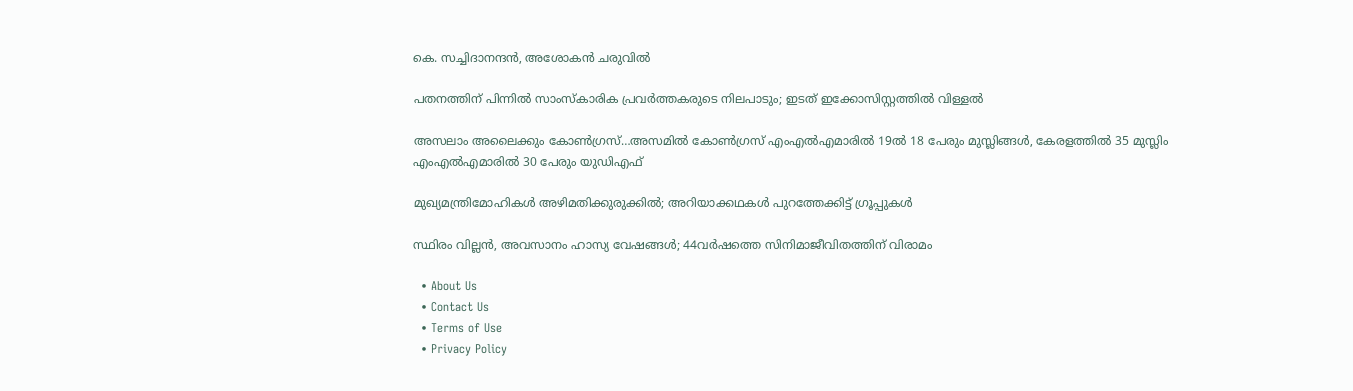കെ. സച്ചിദാനന്ദന്‍, അശോകന്‍ ചരുവില്‍

പതനത്തിന് പിന്നില്‍ സാംസ്‌കാരിക പ്രവര്‍ത്തകരുടെ നിലപാടും; ഇടത് ഇക്കോസിസ്റ്റത്തില്‍ വിള്ളല്‍

അസലാം അലൈക്കും കോണ്‍ഗ്രസ്…അസമില്‍ കോണ്‍ഗ്രസ് എംഎല്‍എമാരില്‍ 19ല്‍ 18 പേരും മുസ്ലിങ്ങള്‍, കേരളത്തില്‍ 35 മുസ്ലിം എംഎല്‍എമാരില്‍ 30 പേരും യു‍ഡിഎഫ്

മുഖ്യമന്ത്രിമോഹികള്‍ അഴിമതിക്കുരുക്കില്‍; അറിയാക്കഥകള്‍ പുറത്തേക്കിട്ട് ഗ്രൂപ്പുകള്‍

സ്ഥിരം വില്ലന്‍, അവസാനം ഹാസ്യ വേഷങ്ങള്‍; 44വര്‍ഷത്തെ സിനിമാജീവിതത്തിന് വിരാമം

  • About Us
  • Contact Us
  • Terms of Use
  • Privacy Policy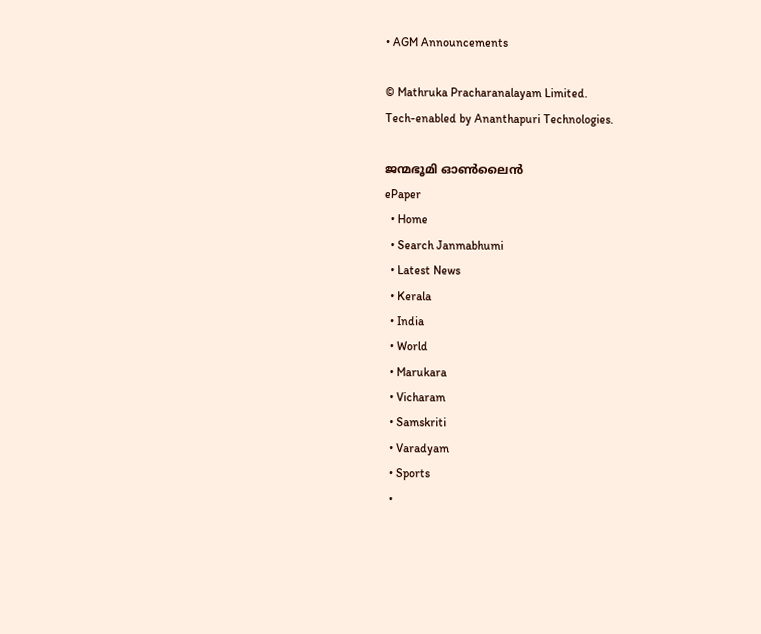• AGM Announcements

© Mathruka Pracharanalayam Limited.
Tech-enabled by Ananthapuri Technologies.

ജന്മഭൂമി ഓണ്‍ലൈന്‍
ePaper
  • Home
  • Search Janmabhumi
  • Latest News
  • Kerala
  • India
  • World
  • Marukara
  • Vicharam
  • Samskriti
  • Varadyam
  • Sports
  •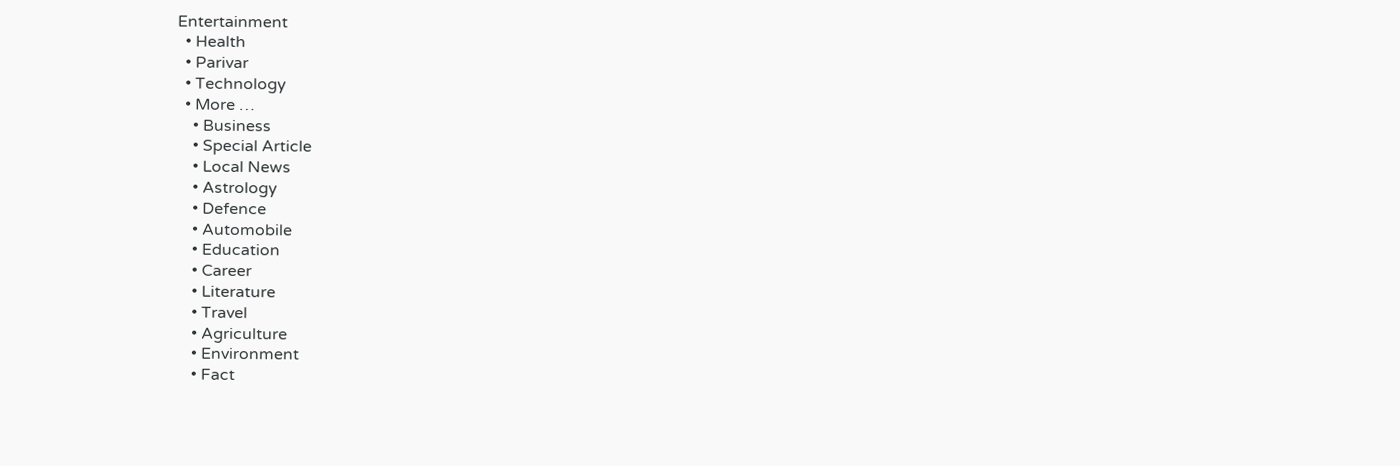Entertainment
  • Health
  • Parivar
  • Technology
  • More …
    • Business
    • Special Article
    • Local News
    • Astrology
    • Defence
    • Automobile
    • Education
    • Career
    • Literature
    • Travel
    • Agriculture
    • Environment
    • Fact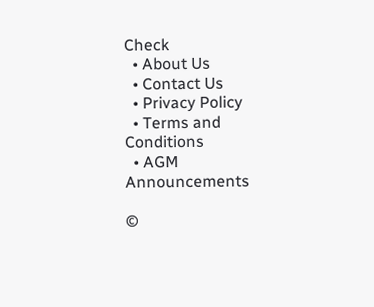Check
  • About Us
  • Contact Us
  • Privacy Policy
  • Terms and Conditions
  • AGM Announcements

©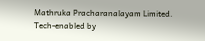Mathruka Pracharanalayam Limited.
Tech-enabled by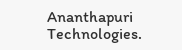Ananthapuri Technologies.